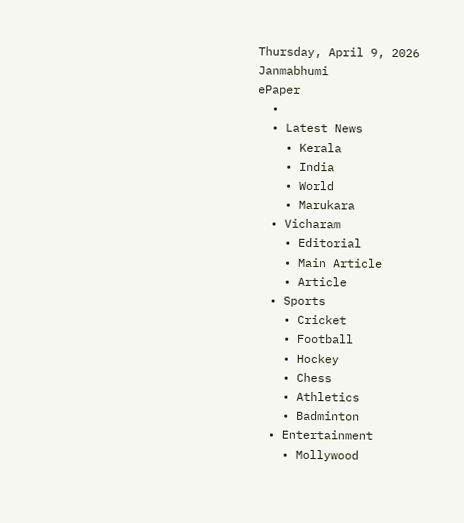Thursday, April 9, 2026
Janmabhumi
ePaper
  •
  • Latest News
    • Kerala
    • India
    • World
    • Marukara
  • Vicharam
    • Editorial
    • Main Article
    • Article
  • Sports
    • Cricket
    • Football
    • Hockey
    • Chess
    • Athletics
    • Badminton
  • Entertainment
    • Mollywood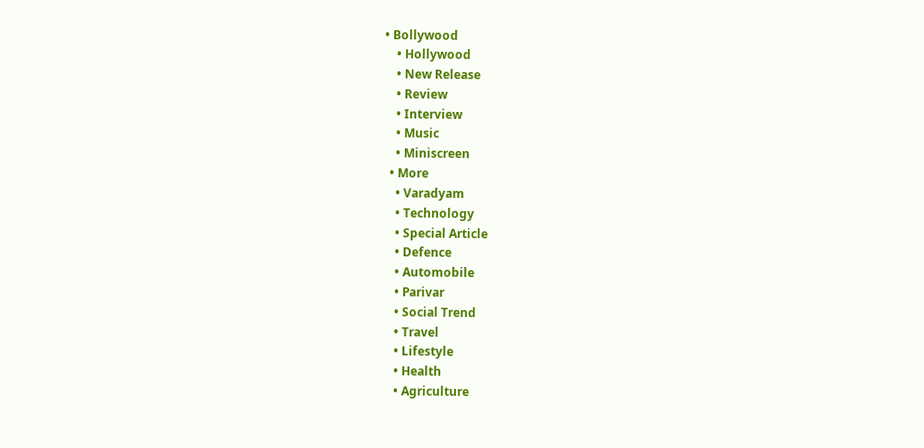• Bollywood
    • Hollywood
    • New Release
    • Review
    • Interview
    • Music
    • Miniscreen
  • More
    • Varadyam
    • Technology
    • Special Article
    • Defence
    • Automobile
    • Parivar
    • Social Trend
    • Travel
    • Lifestyle
    • Health
    • Agriculture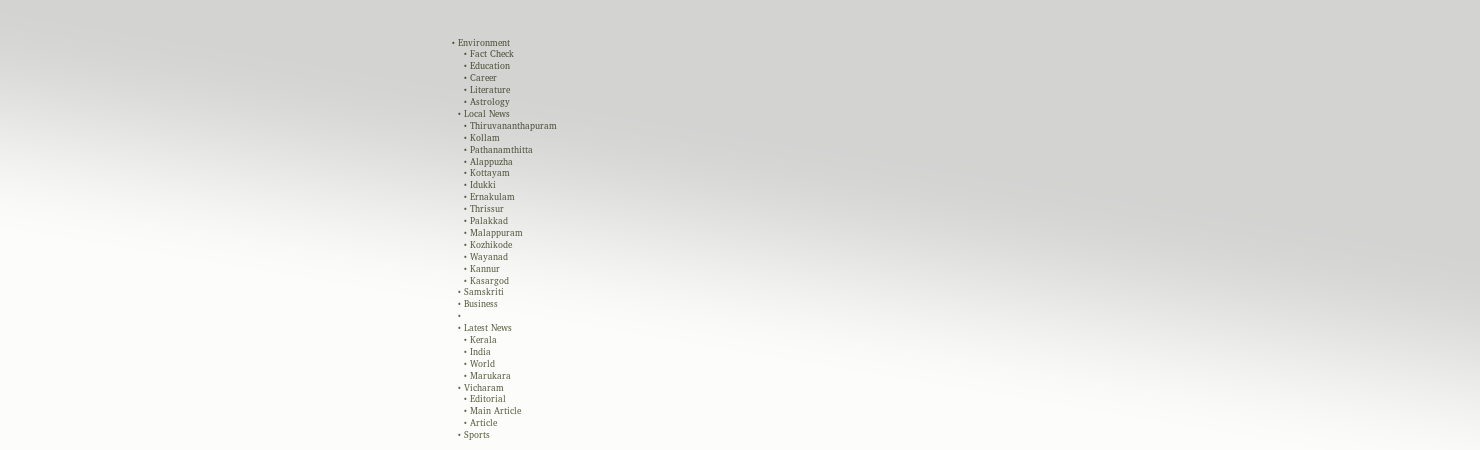• Environment
    • Fact Check
    • Education
    • Career
    • Literature
    • Astrology
  • Local News
    • Thiruvananthapuram
    • Kollam
    • Pathanamthitta
    • Alappuzha
    • Kottayam
    • Idukki
    • Ernakulam
    • Thrissur
    • Palakkad
    • Malappuram
    • Kozhikode
    • Wayanad
    • Kannur
    • Kasargod
  • Samskriti
  • Business
  •
  • Latest News
    • Kerala
    • India
    • World
    • Marukara
  • Vicharam
    • Editorial
    • Main Article
    • Article
  • Sports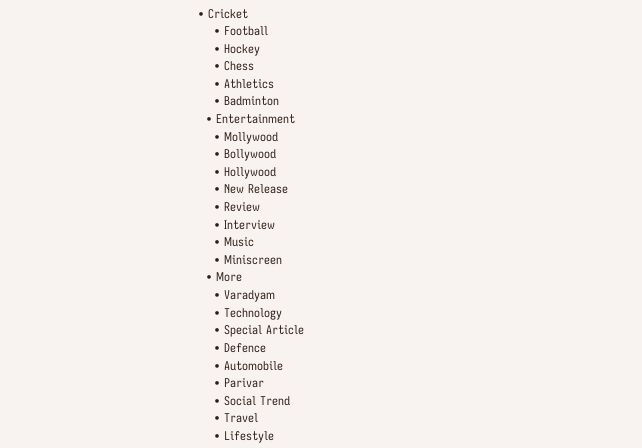• Cricket
    • Football
    • Hockey
    • Chess
    • Athletics
    • Badminton
  • Entertainment
    • Mollywood
    • Bollywood
    • Hollywood
    • New Release
    • Review
    • Interview
    • Music
    • Miniscreen
  • More
    • Varadyam
    • Technology
    • Special Article
    • Defence
    • Automobile
    • Parivar
    • Social Trend
    • Travel
    • Lifestyle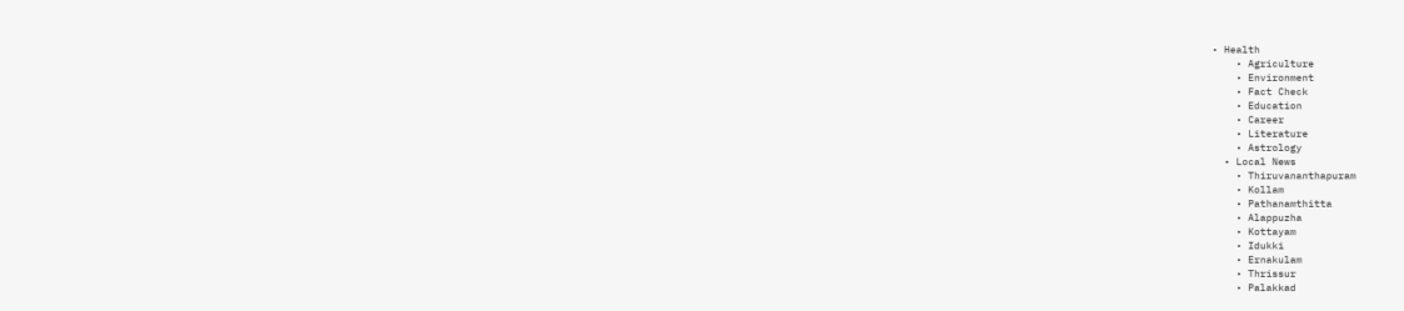• Health
    • Agriculture
    • Environment
    • Fact Check
    • Education
    • Career
    • Literature
    • Astrology
  • Local News
    • Thiruvananthapuram
    • Kollam
    • Pathanamthitta
    • Alappuzha
    • Kottayam
    • Idukki
    • Ernakulam
    • Thrissur
    • Palakkad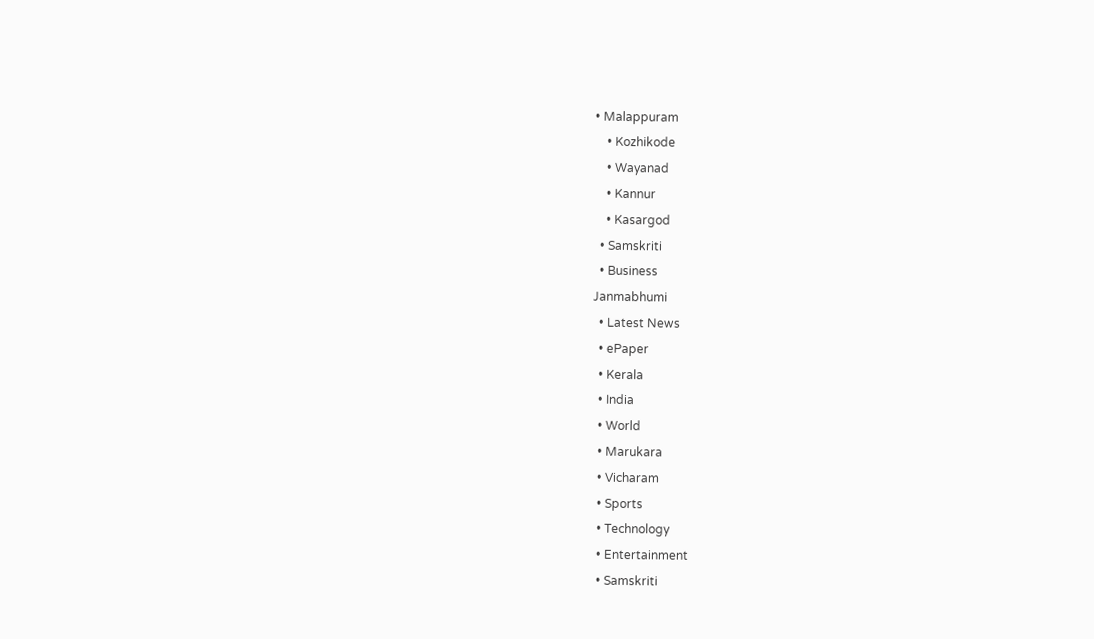• Malappuram
    • Kozhikode
    • Wayanad
    • Kannur
    • Kasargod
  • Samskriti
  • Business
Janmabhumi
  • Latest News
  • ePaper
  • Kerala
  • India
  • World
  • Marukara
  • Vicharam
  • Sports
  • Technology
  • Entertainment
  • Samskriti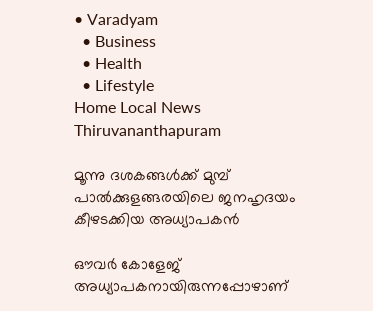• Varadyam
  • Business
  • Health
  • Lifestyle
Home Local News Thiruvananthapuram

മൂന്നു ദശകങ്ങള്‍ക്ക് മുമ്പ് പാല്‍ക്കുളങ്ങരയിലെ ജനഹൃദയം കീഴടക്കിയ അധ്യാപകന്‍

ഔവര്‍ കോളേജ് അധ്യാപകനായിരുന്നപ്പോഴാണ്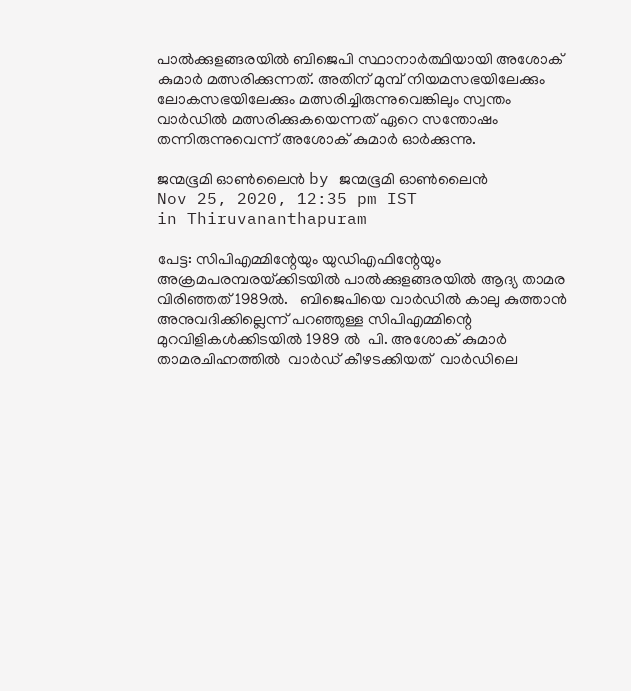പാല്‍ക്കുളങ്ങരയില്‍ ബിജെപി സ്ഥാനാര്‍ത്ഥിയായി അശോക് കുമാര്‍ മത്സരിക്കുന്നത്. അതിന് മുമ്പ് നിയമസഭയിലേക്കും ലോകസഭയിലേക്കും മത്സരിച്ചിരുന്നുവെങ്കിലും സ്വന്തം വാര്‍ഡില്‍ മത്സരിക്കുകയെന്നത് ഏറെ സന്തോഷം തന്നിരുന്നുവെന്ന് അശോക് കുമാര്‍ ഓര്‍ക്കുന്നു.

ജന്മഭൂമി ഓണ്‍ലൈന്‍ by ജന്മഭൂമി ഓണ്‍ലൈന്‍
Nov 25, 2020, 12:35 pm IST
in Thiruvananthapuram

പേട്ട: സിപിഎമ്മിന്റേയും യുഡിഎഫിന്റേയും അക്രമപരമ്പരയ്‌ക്കിടയില്‍ പാല്‍ക്കുളങ്ങരയില്‍ ആദ്യ താമര വിരിഞ്ഞത് 1989ല്‍.   ബിജെപിയെ വാര്‍ഡില്‍ കാലു കുത്താന്‍ അനുവദിക്കില്ലെന്ന് പറഞ്ഞുള്ള സിപിഎമ്മിന്റെ മുറവിളികള്‍ക്കിടയില്‍ 1989 ല്‍  പി. അശോക് കുമാര്‍ താമരചിഹ്നത്തില്‍  വാര്‍ഡ് കീഴടക്കിയത്  വാര്‍ഡിലെ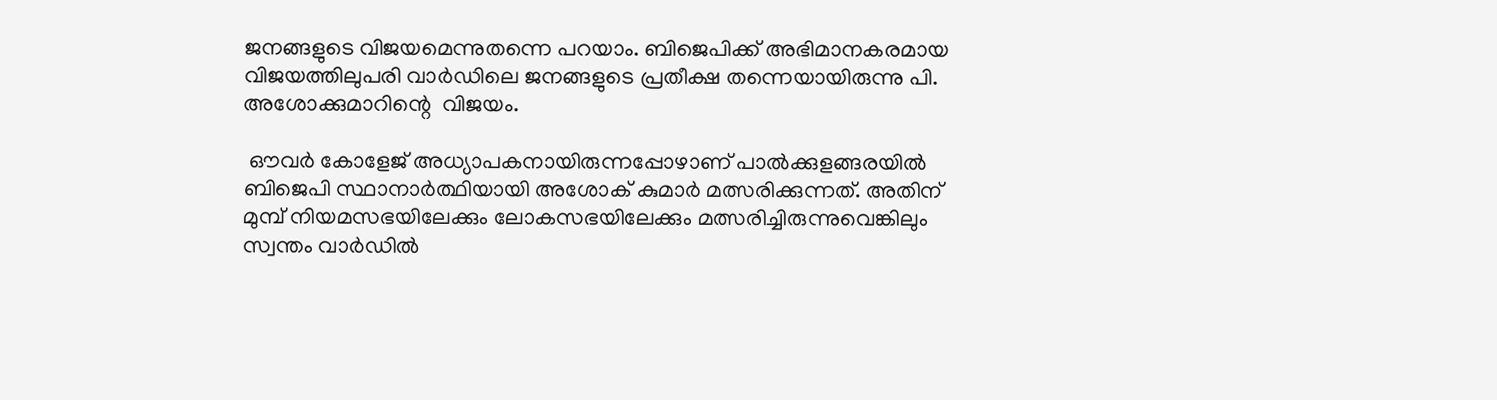ജനങ്ങളുടെ വിജയമെന്നുതന്നെ പറയാം. ബിജെപിക്ക് അഭിമാനകരമായ വിജയത്തിലുപരി വാര്‍ഡിലെ ജനങ്ങളുടെ പ്രതീക്ഷ തന്നെയായിരുന്നു പി. അശോക്കുമാറിന്റെ  വിജയം.

 ഔവര്‍ കോളേജ് അധ്യാപകനായിരുന്നപ്പോഴാണ് പാല്‍ക്കുളങ്ങരയില്‍ ബിജെപി സ്ഥാനാര്‍ത്ഥിയായി അശോക് കുമാര്‍ മത്സരിക്കുന്നത്. അതിന് മുമ്പ് നിയമസഭയിലേക്കും ലോകസഭയിലേക്കും മത്സരിച്ചിരുന്നുവെങ്കിലും സ്വന്തം വാര്‍ഡില്‍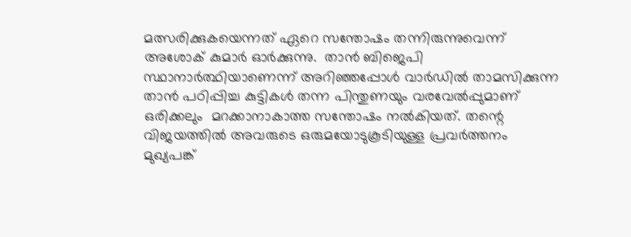മത്സരിക്കുകയെന്നത് ഏറെ സന്തോഷം തന്നിരുന്നുവെന്ന് അശോക് കുമാര്‍ ഓര്‍ക്കുന്നു.  താന്‍ ബിജെപി സ്ഥാനാര്‍ത്ഥിയാണെന്ന് അറിഞ്ഞപ്പോള്‍ വാര്‍ഡില്‍ താമസിക്കുന്ന  താന്‍ പഠിപ്പിച്ച കുട്ടികള്‍ തന്ന പിന്തുണയും വരവേല്‍പ്പുമാണ്  ഒരിക്കലും  മറക്കാനാകാത്ത സന്തോഷം നല്‍കിയത്. തന്റെ വിജയത്തില്‍ അവരുടെ ഒരുമയോടുകൂടിയുള്ള പ്രവര്‍ത്തനം മുഖ്യപങ്ക്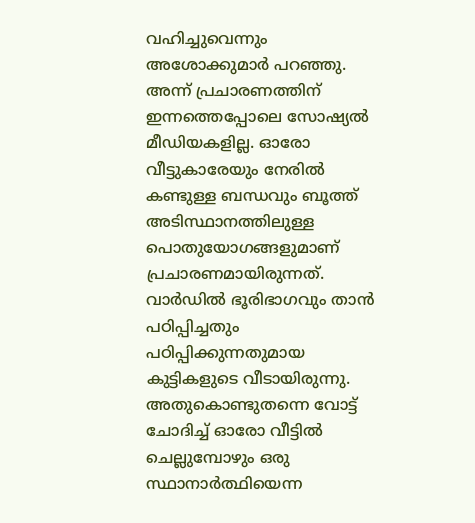വഹിച്ചുവെന്നും അശോക്കുമാര്‍ പറഞ്ഞു.  അന്ന് പ്രചാരണത്തിന് ഇന്നത്തെപ്പോലെ സോഷ്യല്‍ മീഡിയകളില്ല. ഓരോ വീട്ടുകാരേയും നേരില്‍ കണ്ടുള്ള ബന്ധവും ബൂത്ത് അടിസ്ഥാനത്തിലുള്ള പൊതുയോഗങ്ങളുമാണ് പ്രചാരണമായിരുന്നത്. വാര്‍ഡില്‍ ഭൂരിഭാഗവും താന്‍ പഠിപ്പിച്ചതും പഠിപ്പിക്കുന്നതുമായ കുട്ടികളുടെ വീടായിരുന്നു. അതുകൊണ്ടുതന്നെ വോട്ട് ചോദിച്ച് ഓരോ വീട്ടില്‍ ചെല്ലുമ്പോഴും ഒരു സ്ഥാനാര്‍ത്ഥിയെന്ന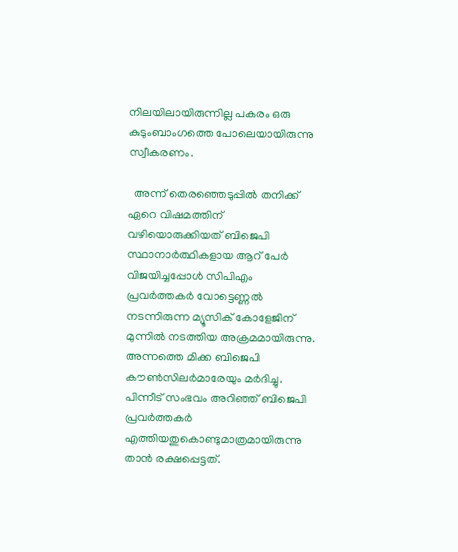നിലയിലായിരുന്നില്ല പകരം ഒരു കുടുംബാംഗത്തെ പോലെയായിരുന്നു സ്വീകരണം.

  അന്ന് തെരഞ്ഞെടുപ്പില്‍ തനിക്ക് ഏറെ വിഷമത്തിന് വഴിയൊരുക്കിയത് ബിജെപി സ്ഥാനാര്‍ത്ഥികളായ ആറ് പേര്‍ വിജയിച്ചപ്പോള്‍ സിപിഎം പ്രവര്‍ത്തകര്‍ വോട്ടെണ്ണല്‍ നടന്നിരുന്ന മ്യൂസിക് കോളേജിന് മുന്നില്‍ നടത്തിയ അക്രമമായിരുന്നു. അന്നത്തെ മിക്ക ബിജെപി കൗണ്‍സിലര്‍മാരേയും മര്‍ദിച്ചു. പിന്നീട് സംഭവം അറിഞ്ഞ് ബിജെപി പ്രവര്‍ത്തകര്‍ എത്തിയതുകൊണ്ടുമാത്രമായിരുന്നു താന്‍ രക്ഷപ്പെട്ടത്.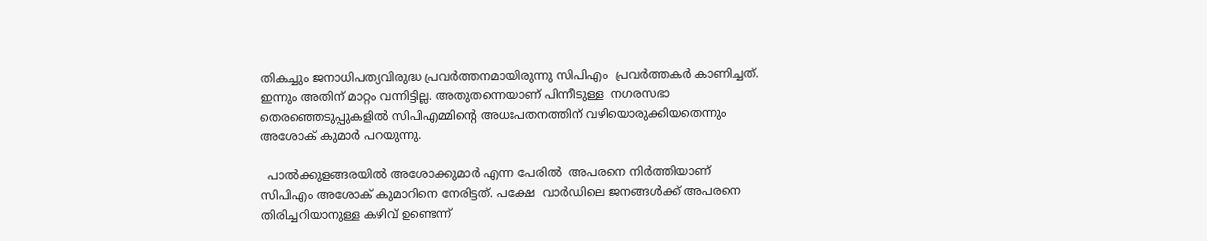തികച്ചും ജനാധിപത്യവിരുദ്ധ പ്രവര്‍ത്തനമായിരുന്നു സിപിഎം  പ്രവര്‍ത്തകര്‍ കാണിച്ചത്. ഇന്നും അതിന് മാറ്റം വന്നിട്ടില്ല. അതുതന്നെയാണ് പിന്നീടുള്ള  നഗരസഭാ തെരഞ്ഞെടുപ്പുകളില്‍ സിപിഎമ്മിന്റെ അധഃപതനത്തിന് വഴിയൊരുക്കിയതെന്നും അശോക് കുമാര്‍ പറയുന്നു.

  പാല്‍ക്കുളങ്ങരയില്‍ അശോക്കുമാര്‍ എന്ന പേരില്‍  അപരനെ നിര്‍ത്തിയാണ് സിപിഎം അശോക് കുമാറിനെ നേരിട്ടത്. പക്ഷേ  വാര്‍ഡിലെ ജനങ്ങള്‍ക്ക് അപരനെ തിരിച്ചറിയാനുള്ള കഴിവ് ഉണ്ടെന്ന്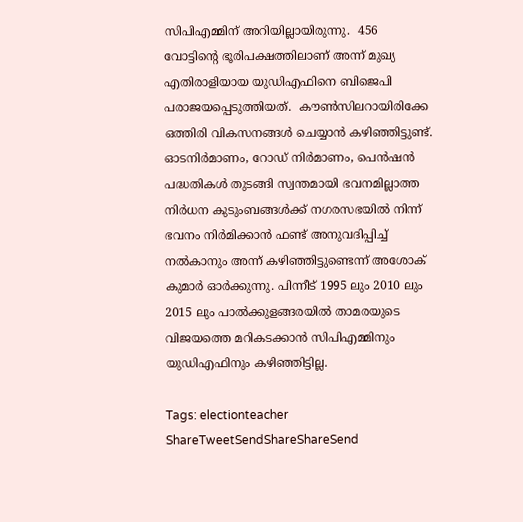സിപിഎമ്മിന് അറിയില്ലായിരുന്നു.  456 വോട്ടിന്റെ ഭൂരിപക്ഷത്തിലാണ് അന്ന് മുഖ്യ എതിരാളിയായ യുഡിഎഫിനെ ബിജെപി പരാജയപ്പെടുത്തിയത്.  കൗണ്‍സിലറായിരിക്കേ ഒത്തിരി വികസനങ്ങള്‍ ചെയ്യാന്‍ കഴിഞ്ഞിട്ടുണ്ട്. ഓടനിര്‍മാണം, റോഡ് നിര്‍മാണം, പെന്‍ഷന്‍  പദ്ധതികള്‍ തുടങ്ങി സ്വന്തമായി ഭവനമില്ലാത്ത  നിര്‍ധന കുടുംബങ്ങള്‍ക്ക് നഗരസഭയില്‍ നിന്ന് ഭവനം നിര്‍മിക്കാന്‍ ഫണ്ട് അനുവദിപ്പിച്ച് നല്‍കാനും അന്ന് കഴിഞ്ഞിട്ടുണ്ടെന്ന് അശോക് കുമാര്‍ ഓര്‍ക്കുന്നു. പിന്നീട് 1995 ലും 2010 ലും 2015 ലും പാല്‍ക്കുളങ്ങരയില്‍ താമരയുടെ വിജയത്തെ മറികടക്കാന്‍ സിപിഎമ്മിനും യുഡിഎഫിനും കഴിഞ്ഞിട്ടില്ല.

Tags: electionteacher
ShareTweetSendShareShareSend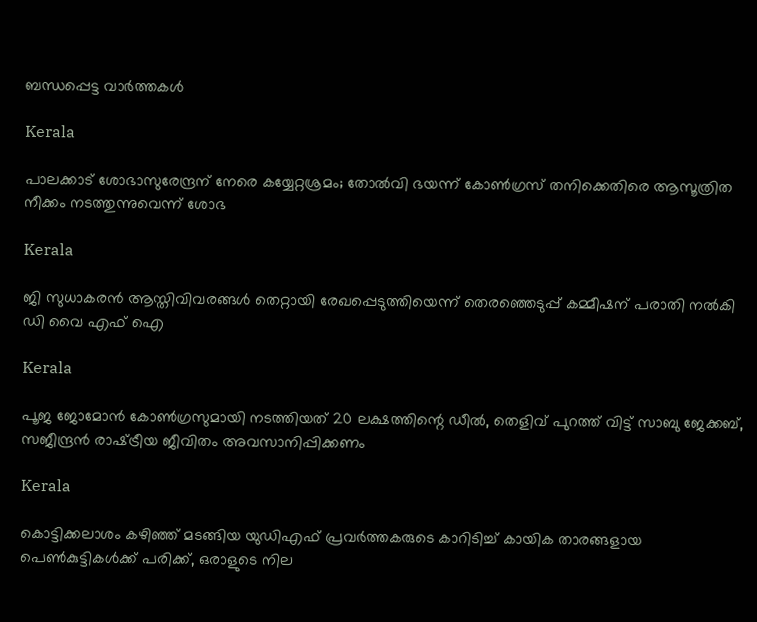ബന്ധപ്പെട്ട വാര്‍ത്തകള്‍

Kerala

പാലക്കാട് ശോഭാസുരേന്ദ്രന് നേരെ കയ്യേറ്റശ്രമം; തോൽവി ഭയന്ന് കോൺഗ്രസ് തനിക്കെതിരെ ആസൂത്രിത നീക്കം നടത്തുന്നുവെന്ന് ശോഭ

Kerala

ജി സുധാകരന്‍ ആസ്തിവിവരങ്ങള്‍ തെറ്റായി രേഖപ്പെടുത്തിയെന്ന് തെരഞ്ഞെടുപ്പ് കമ്മീഷന് പരാതി നല്‍കി ഡി വൈ എഫ് ഐ

Kerala

പൂജ ജോമോന്‍ കോണ്‍ഗ്രസുമായി നടത്തിയത് 20 ലക്ഷത്തിന്റെ ഡീല്‍, തെളിവ് പുറത്ത് വിട്ട് സാബു ജേക്കബ്, സജീന്ദ്രന്‍ രാഷ്‌ട്രീയ ജീവിതം അവസാനിപ്പിക്കണം

Kerala

കൊട്ടിക്കലാശം കഴിഞ്ഞ് മടങ്ങിയ യുഡിഎഫ് പ്രവര്‍ത്തകരുടെ കാറിടിച്ച് കായിക താരങ്ങളായ പെണ്‍കുട്ടികള്‍ക്ക് പരിക്ക്, ഒരാളുടെ നില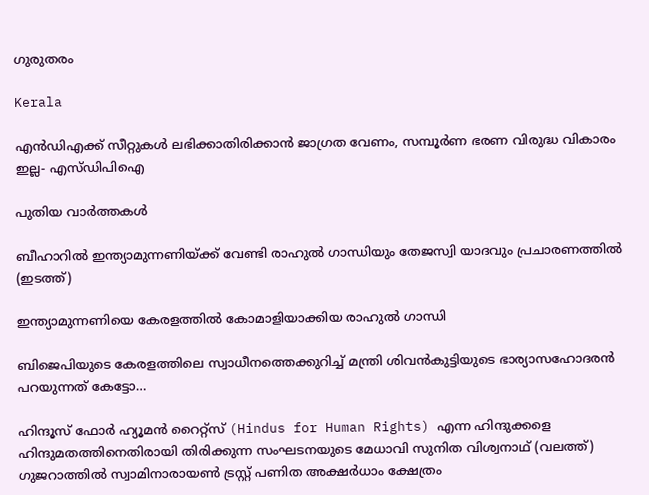ഗുരുതരം

Kerala

എന്‍ഡിഎക്ക് സീറ്റുകള്‍ ലഭിക്കാതിരിക്കാന്‍ ജാഗ്രത വേണം, സമ്പൂര്‍ണ ഭരണ വിരുദ്ധ വികാരം ഇല്ല- എസ്ഡിപിഐ

പുതിയ വാര്‍ത്തകള്‍

ബീഹാറില്‍ ഇന്ത്യാമുന്നണിയ്ക്ക് വേണ്ടി രാഹുല്‍ ഗാന്ധിയും തേജസ്വി യാദവും പ്രചാരണത്തില്‍ (ഇടത്ത്)

ഇന്ത്യാമുന്നണിയെ കേരളത്തില്‍ കോമാളിയാക്കിയ രാഹുല്‍ ഗാന്ധി

ബിജെപിയുടെ കേരളത്തിലെ സ്വാധീനത്തെക്കുറിച്ച് മന്ത്രി ശിവന്‍കുട്ടിയുടെ ഭാര്യാസഹോദരന്‍ പറയുന്നത് കേട്ടോ…

ഹിന്ദൂസ് ഫോര്‍ ഹ്യൂമന്‍ റൈറ്റ്സ് (Hindus for Human Rights) എന്ന ഹിന്ദുക്കളെ ഹിന്ദുമതത്തിനെതിരായി തിരിക്കുന്ന സംഘടനയുടെ മേധാവി സുനിത വിശ്വനാഥ് (വലത്ത്) ഗുജറാത്തില്‍ സ്വാമിനാരായണ്‍ ട്രസ്റ്റ് പണിത അക്ഷര്‍ധാം ക്ഷേത്രം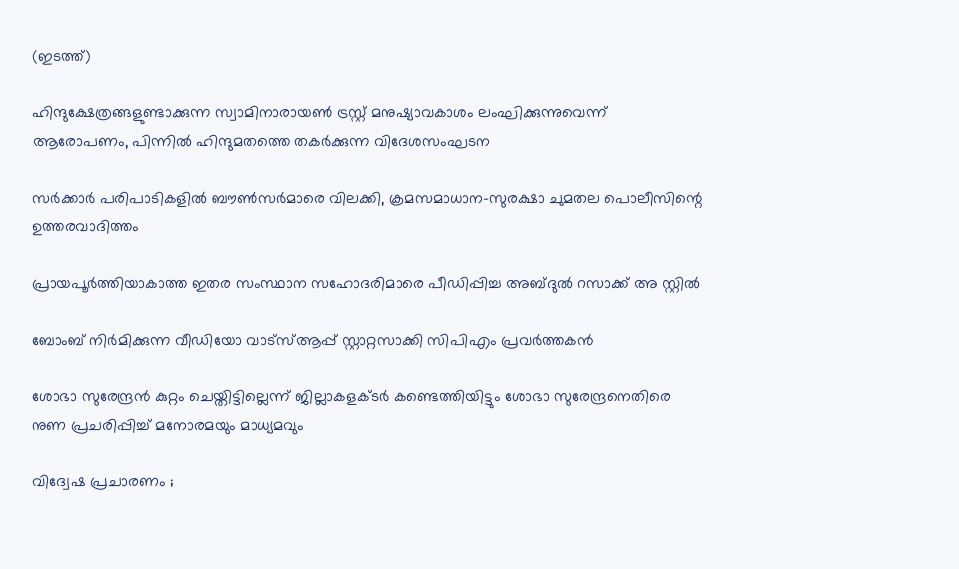(ഇടത്ത്)

ഹിന്ദുക്ഷേത്രങ്ങളുണ്ടാക്കുന്ന സ്വാമിനാരായണ്‍ ട്രസ്റ്റ് മനുഷ്യാവകാശം ലംഘിക്കുന്നുവെന്ന് ആരോപണം, പിന്നില്‍ ഹിന്ദുമതത്തെ തകര്‍ക്കുന്ന വിദേശസംഘടന

സര്‍ക്കാര്‍ പരിപാടികളില്‍ ബൗണ്‍സര്‍മാരെ വിലക്കി, ക്രമസമാധാന-സുരക്ഷാ ചുമതല പൊലീസിന്റെ ഉത്തരവാദിത്തം

പ്രായപൂര്‍ത്തിയാകാത്ത ഇതര സംസ്ഥാന സഹോദരിമാരെ പീഡിപ്പിച്ച അബ്ദുല്‍ റസാക്ക് അ സ്റ്റില്‍

ബോംബ് നിര്‍മിക്കുന്ന വീഡിയോ വാട്‌സ്ആപ്പ് സ്റ്റാറ്റസാക്കി സിപിഎം പ്രവര്‍ത്തകന്‍

ശോഭാ സുരേന്ദ്രന്‍ കുറ്റം ചെയ്തിട്ടില്ലെന്ന് ജില്ലാകളക്ടര്‍ കണ്ടെത്തിയിട്ടും ശോഭാ സുരേന്ദ്രനെതിരെ നുണ പ്രചരിപ്പിച്ച് മനോരമയും മാധ്യമവും

വിദ്വേഷ പ്രചാരണം ;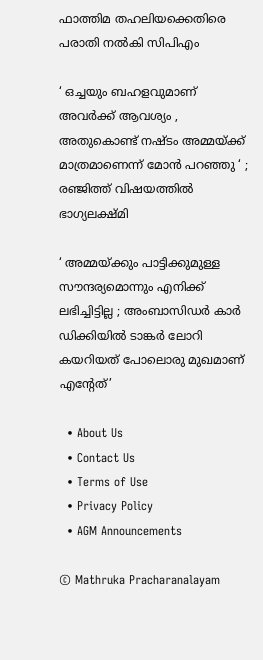ഫാത്തിമ തഹലിയക്കെതിരെ പരാതി നല്‍കി സിപിഎം

‘ ഒച്ചയും ബഹളവുമാണ് അവർക്ക് ആവശ്യം , അതുകൊണ്ട് നഷ്ടം അമ്മയ്‌ക്ക് മാത്രമാണെന്ന് മോൻ പറഞ്ഞു ‘ ; രഞ്ജിത്ത് വിഷയത്തിൽ ഭാഗ്യലക്ഷ്മി

‘ അമ്മയ്‌ക്കും പാട്ടിക്കുമുള്ള സൗന്ദര്യമൊന്നും എനിക്ക് ലഭിച്ചിട്ടില്ല ; അംബാസിഡർ‌ കാർ ഡിക്കിയിൽ ടാങ്കർ ലോറി കയറിയത് പോലൊരു മുഖമാണ് എന്റേത്’

  • About Us
  • Contact Us
  • Terms of Use
  • Privacy Policy
  • AGM Announcements

© Mathruka Pracharanalayam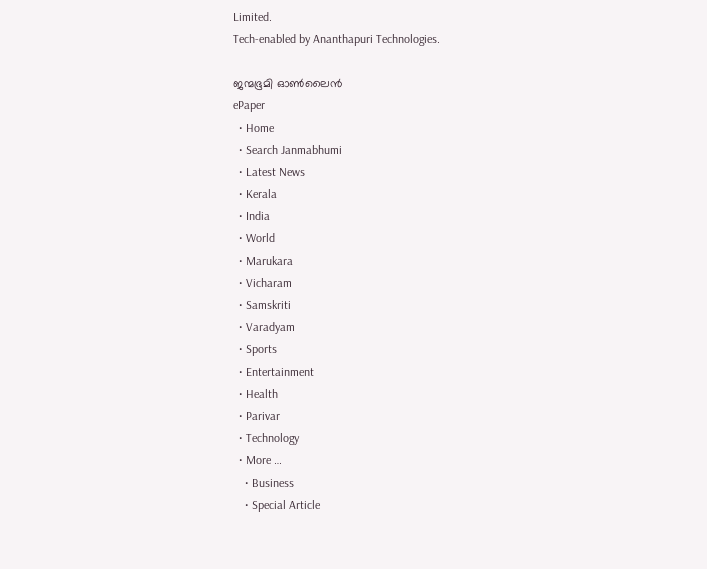Limited.
Tech-enabled by Ananthapuri Technologies.

ജന്മഭൂമി ഓണ്‍ലൈന്‍
ePaper
  • Home
  • Search Janmabhumi
  • Latest News
  • Kerala
  • India
  • World
  • Marukara
  • Vicharam
  • Samskriti
  • Varadyam
  • Sports
  • Entertainment
  • Health
  • Parivar
  • Technology
  • More …
    • Business
    • Special Article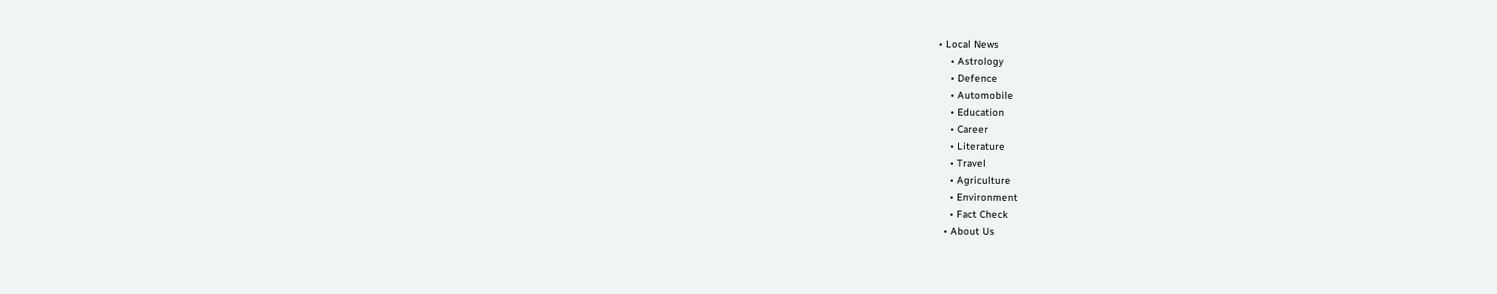• Local News
    • Astrology
    • Defence
    • Automobile
    • Education
    • Career
    • Literature
    • Travel
    • Agriculture
    • Environment
    • Fact Check
  • About Us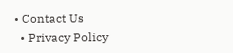• Contact Us
  • Privacy Policy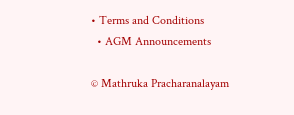• Terms and Conditions
  • AGM Announcements

© Mathruka Pracharanalayam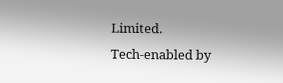Limited.
Tech-enabled by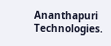Ananthapuri Technologies.